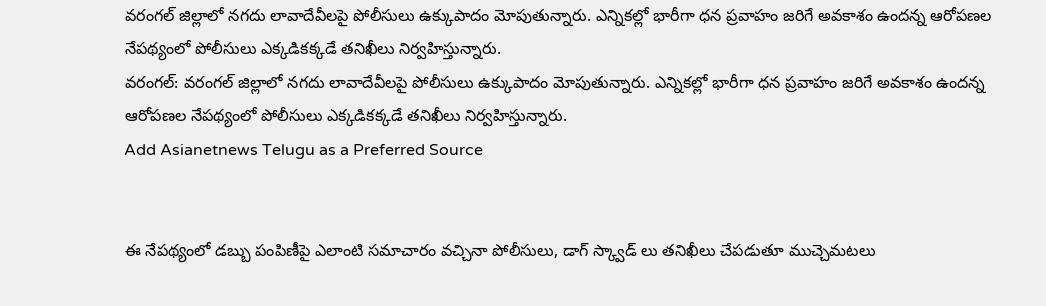వరంగల్ జిల్లాలో నగదు లావాదేవీలపై పోలీసులు ఉక్కుపాదం మోపుతున్నారు. ఎన్నికల్లో భారీగా ధన ప్రవాహం జరిగే అవకాశం ఉందన్న ఆరోపణల నేపథ్యంలో పోలీసులు ఎక్కడికక్కడే తనిఖీలు నిర్వహిస్తున్నారు.
వరంగల్: వరంగల్ జిల్లాలో నగదు లావాదేవీలపై పోలీసులు ఉక్కుపాదం మోపుతున్నారు. ఎన్నికల్లో భారీగా ధన ప్రవాహం జరిగే అవకాశం ఉందన్న ఆరోపణల నేపథ్యంలో పోలీసులు ఎక్కడికక్కడే తనిఖీలు నిర్వహిస్తున్నారు.
Add Asianetnews Telugu as a Preferred Source


ఈ నేపథ్యంలో డబ్బు పంపిణీపై ఎలాంటి సమాచారం వచ్చినా పోలీసులు, డాగ్ స్క్వాడ్ లు తనిఖీలు చేపడుతూ ముచ్చెమటలు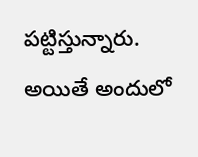పట్టిస్తున్నారు. అయితే అందులో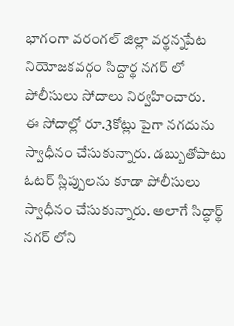భాగంగా వరంగల్ జిల్లా వర్థన్నపేట నియోజకవర్గం సిద్దార్థ నగర్ లో పోలీసులు సోదాలు నిర్వహించారు.
ఈ సోదాల్లో రూ.3కోట్లు పైగా నగదును స్వాధీనం చేసుకున్నారు. డబ్బుతోపాటు ఓటర్ స్లిప్పులను కూడా పోలీసులు స్వాధీనం చేసుకున్నారు. అలాగే సిద్ధార్థ్ నగర్ లోని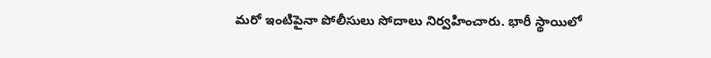మరో ఇంటిపైనా పోలీసులు సోదాలు నిర్వహించారు. భారీ స్థాయిలో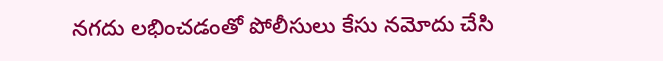నగదు లభించడంతో పోలీసులు కేసు నమోదు చేసి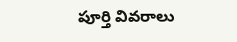పూర్తి వివరాలు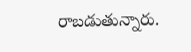రాబడుతున్నారు.